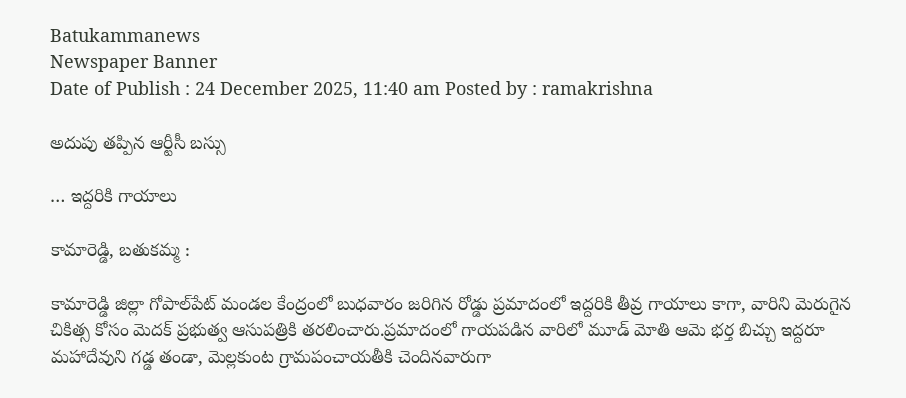Batukammanews
Newspaper Banner
Date of Publish : 24 December 2025, 11:40 am Posted by : ramakrishna

అదుపు తప్పిన ఆర్టీసీ బస్సు

… ఇద్దరికి గాయాలు

కామారెడ్డి, బతుకమ్మ :

కామారెడ్డి జిల్లా గోపాల్‌పేట్ మండల కేంద్రంలో బుధవారం జరిగిన రోడ్డు ప్రమాదంలో ఇద్దరికి తీవ్ర గాయాలు కాగా, వారిని మెరుగైన చికిత్స కోసం మెదక్ ప్రభుత్వ ఆసుపత్రికి తరలించారు.ప్రమాదంలో గాయపడిన వారిలో మూడ్ మోతి ఆమె భర్త బిచ్చు ఇద్దరూ మహాదేవుని గడ్డ తండా, మెల్లకుంట గ్రామపంచాయతీకి చెందినవారుగా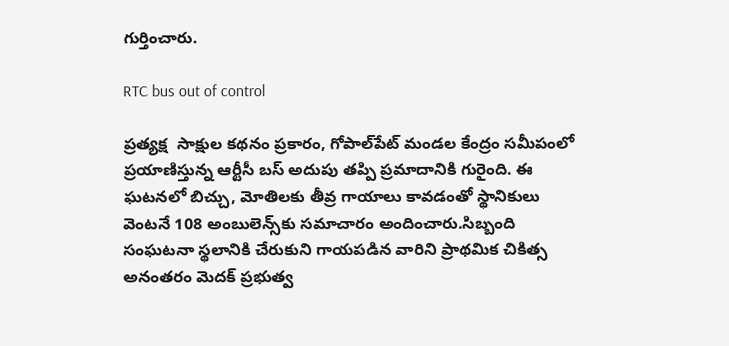గుర్తించారు.

RTC bus out of control

ప్రత్యక్ష  సాక్షుల కథనం ప్రకారం, గోపాల్‌పేట్ మండల కేంద్రం సమీపంలో ప్రయాణిస్తున్న ఆర్టీసీ బస్ అదుపు తప్పి ప్రమాదానికి గురైంది. ఈ ఘటనలో బిచ్చు, మోతిలకు తీవ్ర గాయాలు కావడంతో స్థానికులు వెంటనే 108 అంబులెన్స్‌కు సమాచారం అందించారు.సిబ్బంది సంఘటనా స్థలానికి చేరుకుని గాయపడిన వారిని ప్రాథమిక చికిత్స అనంతరం మెదక్ ప్రభుత్వ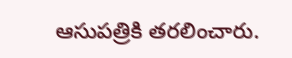ఆసుపత్రికి తరలించారు.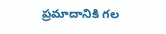ప్రమాదానికి గల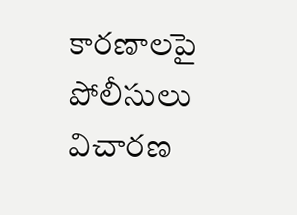కారణాలపై పోలీసులు విచారణ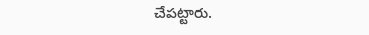చేపట్టారు.